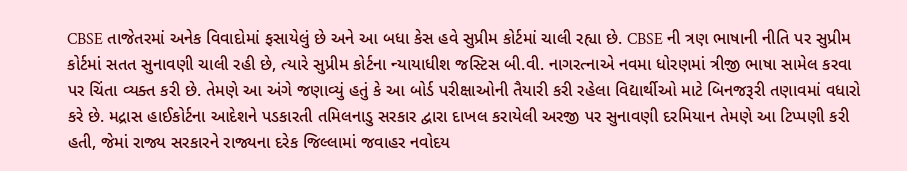CBSE તાજેતરમાં અનેક વિવાદોમાં ફસાયેલું છે અને આ બધા કેસ હવે સુપ્રીમ કોર્ટમાં ચાલી રહ્યા છે. CBSE ની ત્રણ ભાષાની નીતિ પર સુપ્રીમ કોર્ટમાં સતત સુનાવણી ચાલી રહી છે, ત્યારે સુપ્રીમ કોર્ટના ન્યાયાધીશ જસ્ટિસ બી.વી. નાગરત્નાએ નવમા ધોરણમાં ત્રીજી ભાષા સામેલ કરવા પર ચિંતા વ્યક્ત કરી છે. તેમણે આ અંગે જણાવ્યું હતું કે આ બોર્ડ પરીક્ષાઓની તૈયારી કરી રહેલા વિદ્યાર્થીઓ માટે બિનજરૂરી તણાવમાં વધારો કરે છે. મદ્રાસ હાઈકોર્ટના આદેશને પડકારતી તમિલનાડુ સરકાર દ્વારા દાખલ કરાયેલી અરજી પર સુનાવણી દરમિયાન તેમણે આ ટિપ્પણી કરી હતી, જેમાં રાજ્ય સરકારને રાજ્યના દરેક જિલ્લામાં જવાહર નવોદય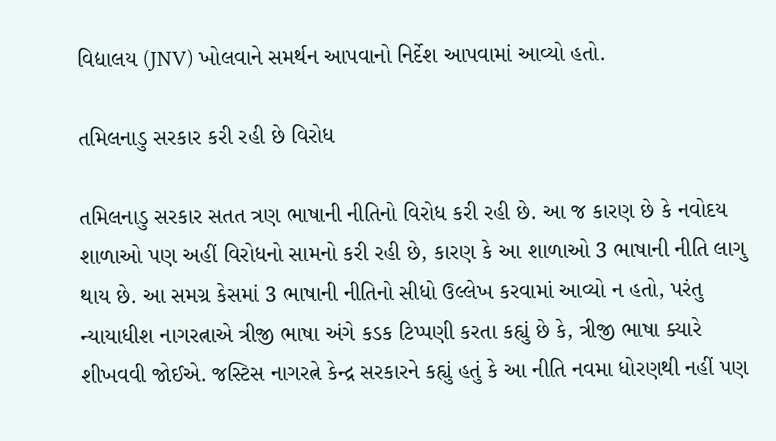વિદ્યાલય (JNV) ખોલવાને સમર્થન આપવાનો નિર્દેશ આપવામાં આવ્યો હતો.

તમિલનાડુ સરકાર કરી રહી છે વિરોધ

તમિલનાડુ સરકાર સતત ત્રણ ભાષાની નીતિનો વિરોધ કરી રહી છે. આ જ કારણ છે કે નવોદય શાળાઓ પણ અહીં વિરોધનો સામનો કરી રહી છે, કારણ કે આ શાળાઓ 3 ભાષાની નીતિ લાગુ થાય છે. આ સમગ્ર કેસમાં 3 ભાષાની નીતિનો સીધો ઉલ્લેખ કરવામાં આવ્યો ન હતો, પરંતુ ન્યાયાધીશ નાગરત્નાએ ત્રીજી ભાષા અંગે કડક ટિપ્પણી કરતા કહ્યું છે કે, ત્રીજી ભાષા ક્યારે શીખવવી જોઈએ. જસ્ટિસ નાગરત્ને કેન્દ્ર સરકારને કહ્યું હતું કે આ નીતિ નવમા ધોરણથી નહીં પણ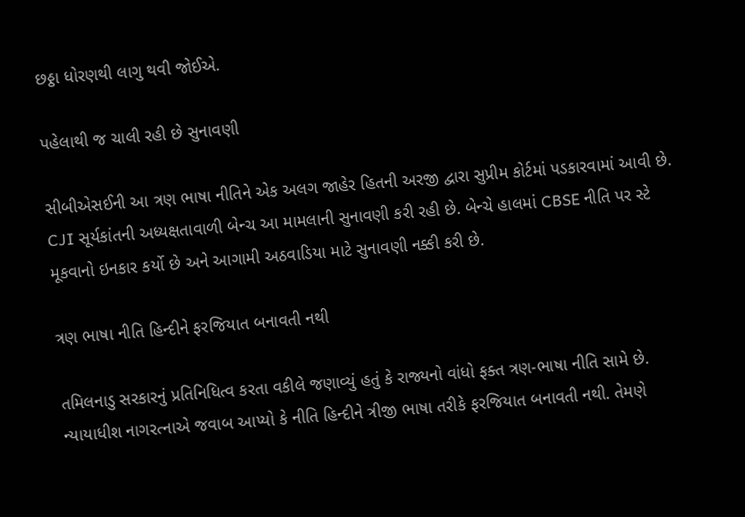છઠ્ઠા ધોરણથી લાગુ થવી જોઈએ.

પહેલાથી જ ચાલી રહી છે સુનાવણી

સીબીએસઈની આ ત્રણ ભાષા નીતિને એક અલગ જાહેર હિતની અરજી દ્વારા સુપ્રીમ કોર્ટમાં પડકારવામાં આવી છે. CJI સૂર્યકાંતની અધ્યક્ષતાવાળી બેન્ચ આ મામલાની સુનાવણી કરી રહી છે. બેન્ચે હાલમાં CBSE નીતિ પર સ્ટે મૂકવાનો ઇનકાર કર્યો છે અને આગામી અઠવાડિયા માટે સુનાવણી નક્કી કરી છે.

ત્રણ ભાષા નીતિ હિન્દીને ફરજિયાત બનાવતી નથી

તમિલનાડુ સરકારનું પ્રતિનિધિત્વ કરતા વકીલે જણાવ્યું હતું કે રાજ્યનો વાંધો ફક્ત ત્રણ-ભાષા નીતિ સામે છે. ન્યાયાધીશ નાગરત્નાએ જવાબ આપ્યો કે નીતિ હિન્દીને ત્રીજી ભાષા તરીકે ફરજિયાત બનાવતી નથી. તેમણે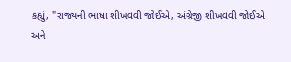કહ્યું, "રાજ્યની ભાષા શીખવવી જોઈએ, અંગ્રેજી શીખવવી જોઈએ અને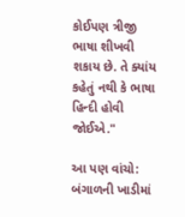કોઈપણ ત્રીજી ભાષા શીખવી શકાય છે. તે ક્યાંય કહેતું નથી કે ભાષા હિન્દી હોવી જોઈએ."

આ પણ વાંચો: બંગાળની ખાડીમાં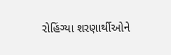રોહિંગ્યા શરણાર્થીઓને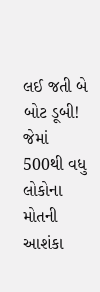લઈ જતી બે બોટ ડૂબી! જેમાં 500થી વધુ લોકોના મોતની આશંકા